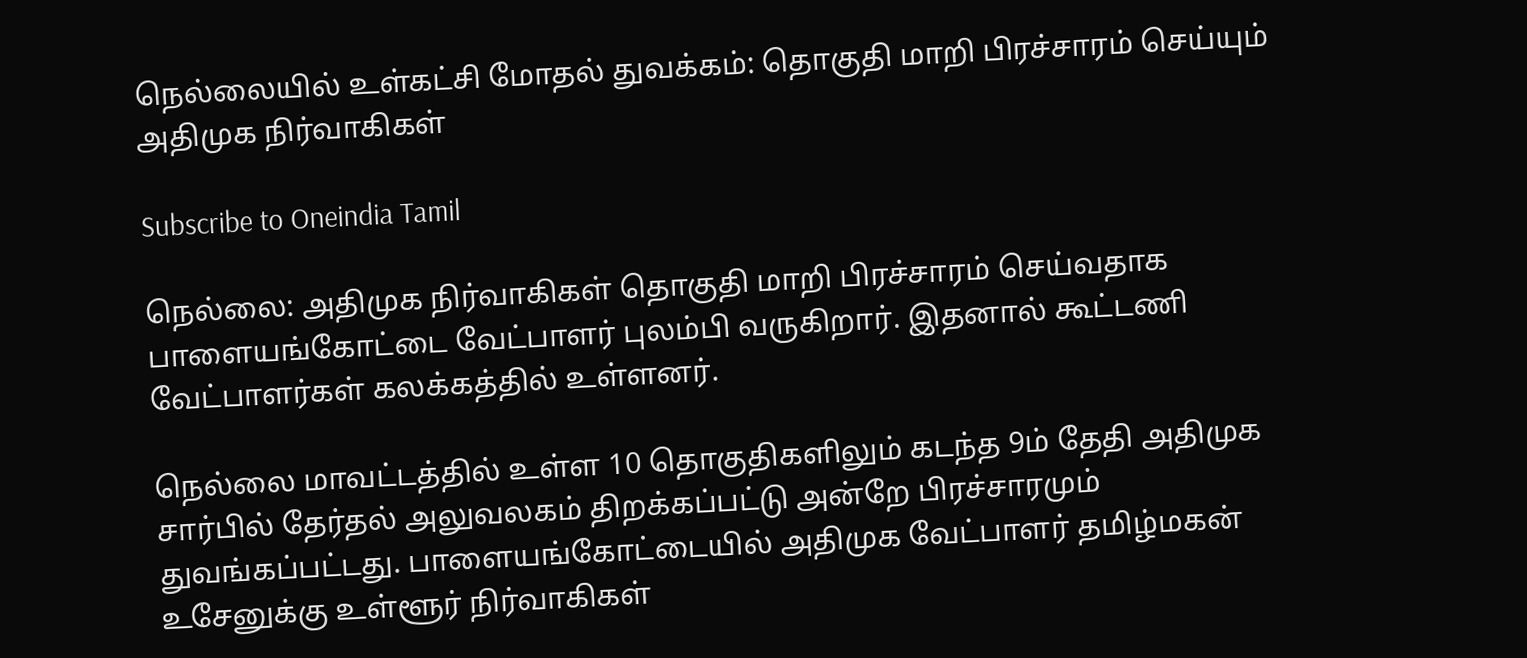நெல்லையில் உள்கட்சி மோதல் துவக்கம்: தொகுதி மாறி பிரச்சாரம் செய்யும் அதிமுக நிர்வாகிகள்

Subscribe to Oneindia Tamil

நெல்லை: அதிமுக நிர்வாகிகள் தொகுதி மாறி பிரச்சாரம் செய்வதாக பாளையங்கோட்டை வேட்பாளர் புலம்பி வருகிறார். இதனால் கூட்டணி வேட்பாளர்கள் கலக்கத்தில் உள்ளனர்.

நெல்லை மாவட்டத்தில் உள்ள 10 தொகுதிகளிலும் கடந்த 9ம் தேதி அதிமுக சார்பில் தேர்தல் அலுவலகம் திறக்கப்பட்டு அன்றே பிரச்சாரமும் துவங்கப்பட்டது. பாளையங்கோட்டையில் அதிமுக வேட்பாளர் தமிழ்மகன் உசேனுக்கு உள்ளூர் நிர்வாகிகள்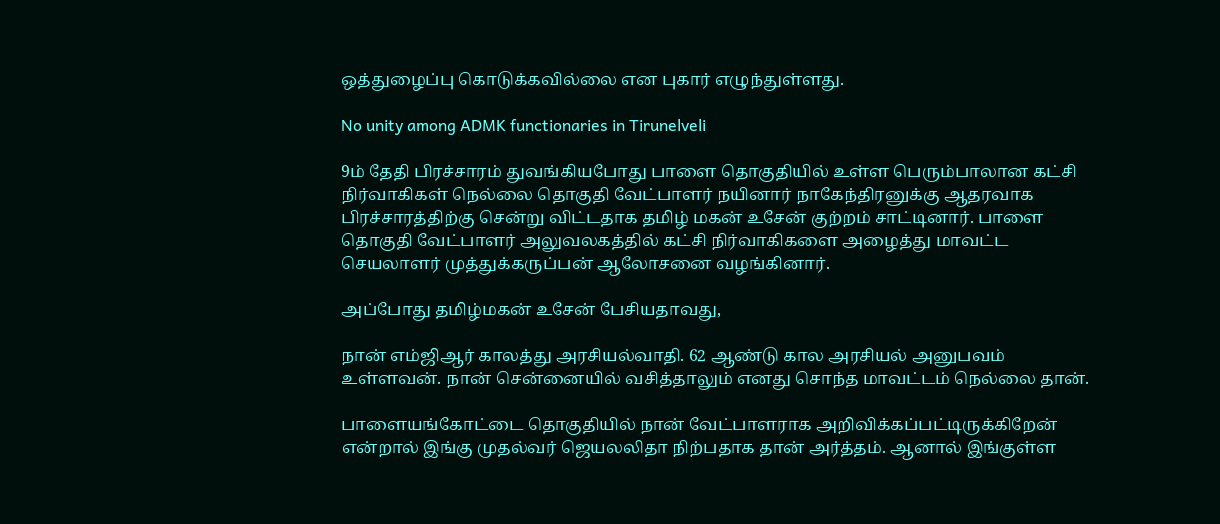ஒத்துழைப்பு கொடுக்கவில்லை என புகார் எழுந்துள்ளது.

No unity among ADMK functionaries in Tirunelveli

9ம் தேதி பிரச்சாரம் துவங்கியபோது பாளை தொகுதியில் உள்ள பெரும்பாலான கட்சி நிர்வாகிகள் நெல்லை தொகுதி வேட்பாளர் நயினார் நாகேந்திரனுக்கு ஆதரவாக பிரச்சாரத்திற்கு சென்று விட்டதாக தமிழ் மகன் உசேன் குற்றம் சாட்டினார். பாளை தொகுதி வேட்பாளர் அலுவலகத்தில் கட்சி நிர்வாகிகளை அழைத்து மாவட்ட செயலாளர் முத்துக்கருப்பன் ஆலோசனை வழங்கினார்.

அப்போது தமிழ்மகன் உசேன் பேசியதாவது,

நான் எம்ஜிஆர் காலத்து அரசியல்வாதி. 62 ஆண்டு கால அரசியல் அனுபவம் உள்ளவன். நான் சென்னையில் வசித்தாலும் எனது சொந்த மாவட்டம் நெல்லை தான்.

பாளையங்கோட்டை தொகுதியில் நான் வேட்பாளராக அறிவிக்கப்பட்டிருக்கிறேன் என்றால் இங்கு முதல்வர் ஜெயலலிதா நிற்பதாக தான் அர்த்தம். ஆனால் இங்குள்ள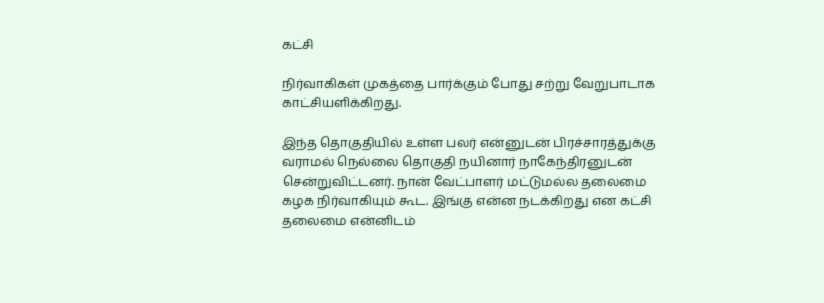கட்சி

நிர்வாகிகள் முகத்தை பார்க்கும் போது சற்று வேறுபாடாக காட்சியளிக்கிறது.

இந்த தொகுதியில் உள்ள பலர் என்னுடன் பிரச்சாரத்துக்கு வராமல் நெல்லை தொகுதி நயினார் நாகேந்திரனுடன் சென்றுவிட்டனர். நான் வேட்பாளர் மட்டுமல்ல தலைமை கழக நிர்வாகியும் கூட. இங்கு என்ன நடக்கிறது என கட்சி தலைமை என்னிடம்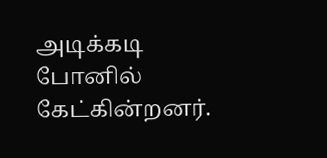அடிக்கடி போனில் கேட்கின்றனர்.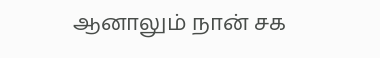ஆனாலும் நான் சக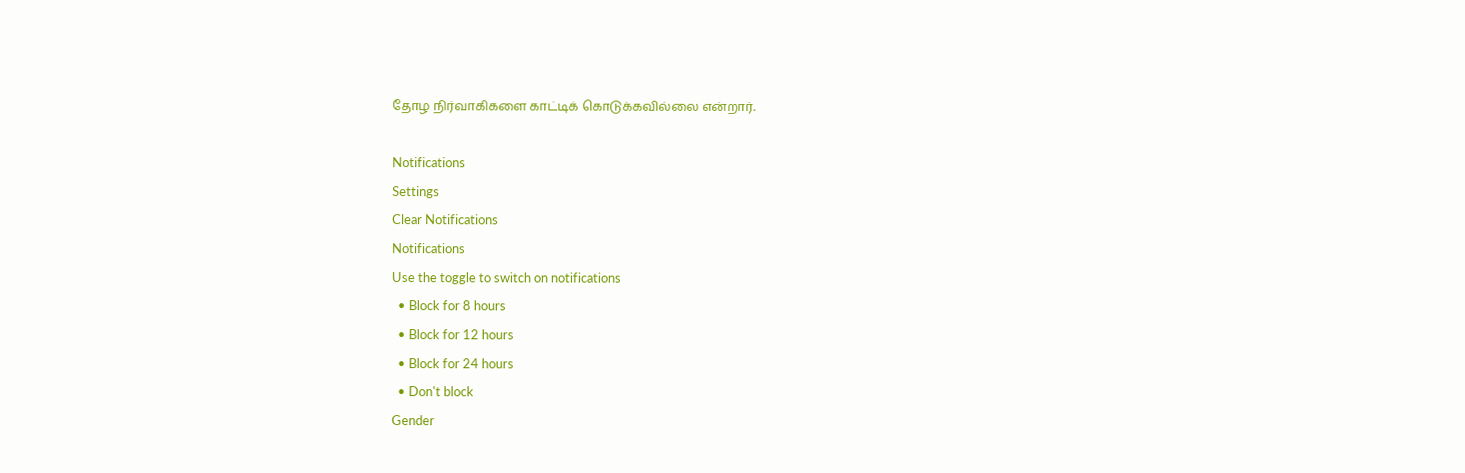தோழ நிர்வாகிகளை காட்டிக் கொடுக்கவில்லை என்றார்.

Notifications
Settings
Clear Notifications
Notifications
Use the toggle to switch on notifications
  • Block for 8 hours
  • Block for 12 hours
  • Block for 24 hours
  • Don't block
Gender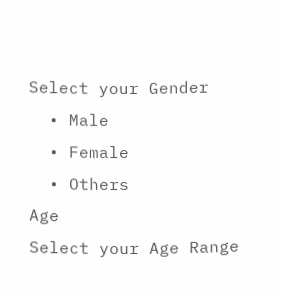Select your Gender
  • Male
  • Female
  • Others
Age
Select your Age Range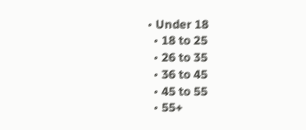• Under 18
  • 18 to 25
  • 26 to 35
  • 36 to 45
  • 45 to 55
  • 55+